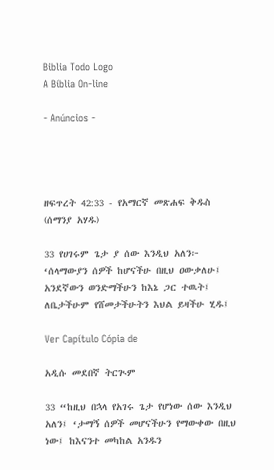Biblia Todo Logo
A Bíblia On-line

- Anúncios -




ዘፍጥረት 42:33 - የአማርኛ መጽሐፍ ቅዱስ (ሰማንያ አሃዱ)

33 የሀገሩም ጌታ ያ ሰው እንዲህ አለን፦ ‘ሰላማውያን ሰዎች ከሆናችሁ በዚህ ዐውቃለሁ፤ አንደኛውን ወንድማችሁን ከእኔ ጋር ተዉት፤ ለቤታችሁም የሸመታችሁትን እህል ይዛችሁ ሂዱ፤

Ver Capítulo Cópia de

አዲሱ መደበኛ ትርጒም

33 “ከዚህ በኋላ የአገሩ ጌታ የሆነው ሰው እንዲህ አለን፤ ‘ታማኝ ሰዎች መሆናችሁን የማውቀው በዚህ ነው፤ ከእናንተ መካከል አንዱን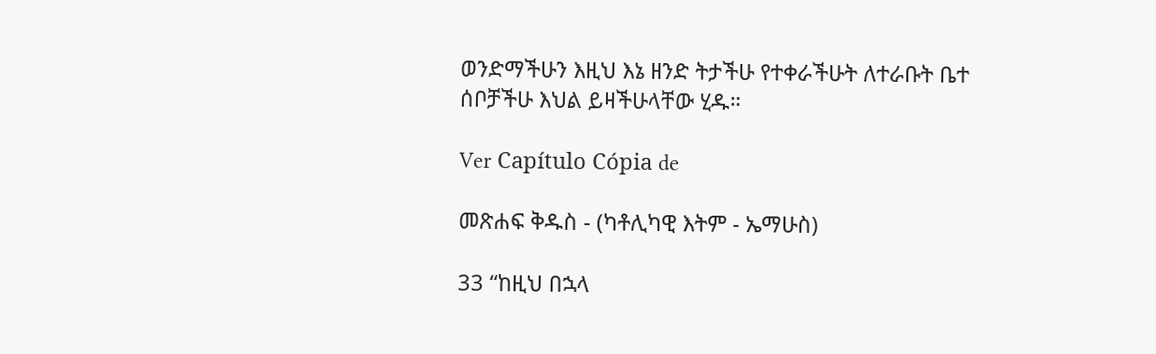ወንድማችሁን እዚህ እኔ ዘንድ ትታችሁ የተቀራችሁት ለተራቡት ቤተ ሰቦቻችሁ እህል ይዛችሁላቸው ሂዱ።

Ver Capítulo Cópia de

መጽሐፍ ቅዱስ - (ካቶሊካዊ እትም - ኤማሁስ)

33 “ከዚህ በኋላ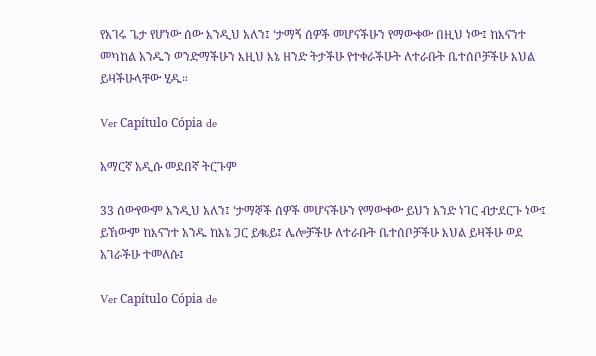የአገሩ ጌታ የሆነው ሰው እንዲህ አለን፤ ‘ታማኝ ሰዎች መሆናችሁን የማውቀው በዚህ ነው፤ ከእናንተ መካከል አንዱን ወንድማችሁን እዚህ እኔ ዘንድ ትታችሁ የተቀራችሁት ለተራቡት ቤተሰቦቻችሁ እህል ይዛችሁላቸው ሂዱ።

Ver Capítulo Cópia de

አማርኛ አዲሱ መደበኛ ትርጉም

33 ሰውየውም እንዲህ አለን፤ ‘ታማኞች ሰዎች መሆናችሁን የማውቀው ይህን አንድ ነገር ብታደርጉ ነው፤ ይኸውም ከእናንተ አንዱ ከእኔ ጋር ይቈይ፤ ሌሎቻችሁ ለተራቡት ቤተሰቦቻችሁ እህል ይዛችሁ ወደ አገራችሁ ተመለሱ፤

Ver Capítulo Cópia de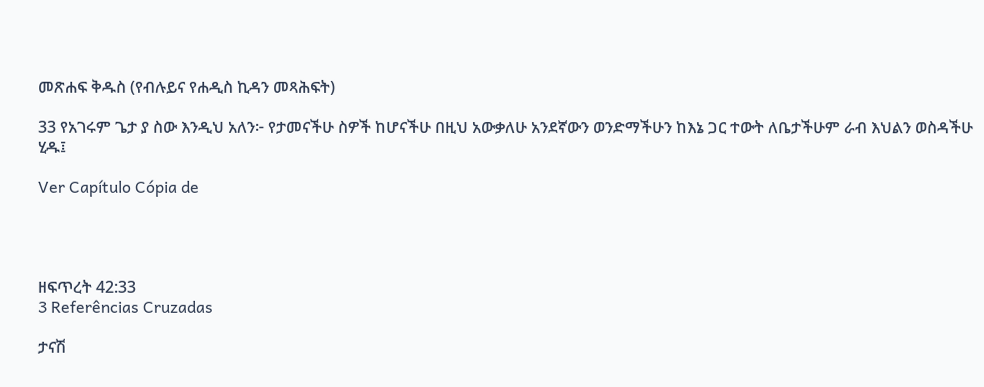መጽሐፍ ቅዱስ (የብሉይና የሐዲስ ኪዳን መጻሕፍት)

33 የአገሩም ጌታ ያ ስው እንዲህ አለን፦ የታመናችሁ ስዎች ከሆናችሁ በዚህ አውቃለሁ አንደኛውን ወንድማችሁን ከእኔ ጋር ተውት ለቤታችሁም ራብ እህልን ወስዳችሁ ሂዱ፤

Ver Capítulo Cópia de




ዘፍጥረት 42:33
3 Referências Cruzadas

ታናሽ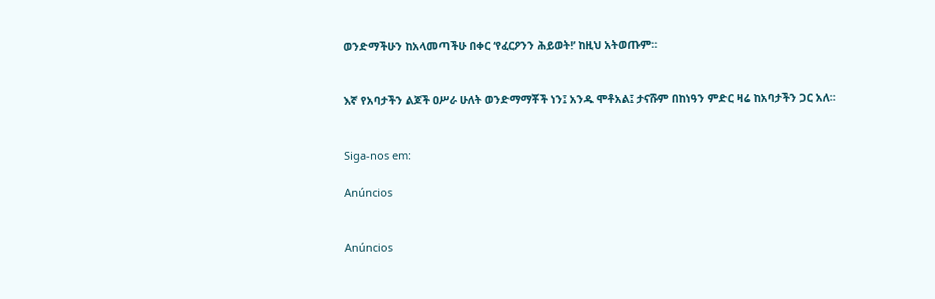ወንድማችሁን ከአላመጣችሁ በቀር ‘የፈርዖንን ሕይወት!’ ከዚህ አትወጡም።


እኛ የአባታችን ልጆች ዐሥራ ሁለት ወንድማማቾች ነን፤ አንዱ ሞቶአል፤ ታናሹም በከነዓን ምድር ዛሬ ከአባታችን ጋር አለ።


Siga-nos em:

Anúncios


Anúncios